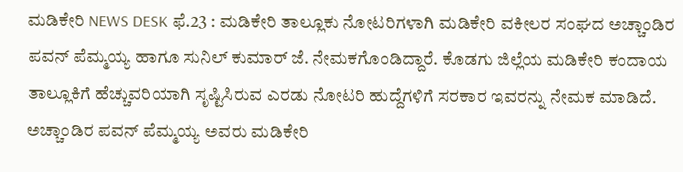ಮಡಿಕೇರಿ NEWS DESK ಫೆ.23 : ಮಡಿಕೇರಿ ತಾಲ್ಲೂಕು ನೋಟರಿಗಳಾಗಿ ಮಡಿಕೇರಿ ವಕೀಲರ ಸಂಘದ ಅಚ್ಚಾಂಡಿರ ಪವನ್ ಪೆಮ್ಮಯ್ಯ ಹಾಗೂ ಸುನಿಲ್ ಕುಮಾರ್ ಜೆ. ನೇಮಕಗೊಂಡಿದ್ದಾರೆ. ಕೊಡಗು ಜಿಲ್ಲೆಯ ಮಡಿಕೇರಿ ಕಂದಾಯ ತಾಲ್ಲೂಕಿಗೆ ಹೆಚ್ಚುವರಿಯಾಗಿ ಸೃಷ್ಟಿಸಿರುವ ಎರಡು ನೋಟರಿ ಹುದ್ದೆಗಳಿಗೆ ಸರಕಾರ ಇವರನ್ನು ನೇಮಕ ಮಾಡಿದೆ. ಅಚ್ಚಾಂಡಿರ ಪವನ್ ಪೆಮ್ಮಯ್ಯ ಅವರು ಮಡಿಕೇರಿ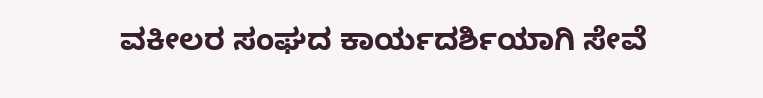ವಕೀಲರ ಸಂಘದ ಕಾರ್ಯದರ್ಶಿಯಾಗಿ ಸೇವೆ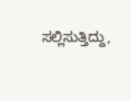ಸಲ್ಲಿಸುತ್ತಿದ್ದು,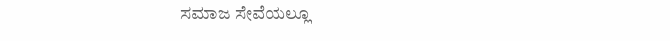ಸಮಾಜ ಸೇವೆಯಲ್ಲೂ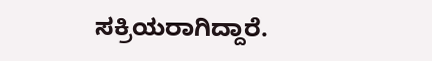ಸಕ್ರಿಯರಾಗಿದ್ದಾರೆ.